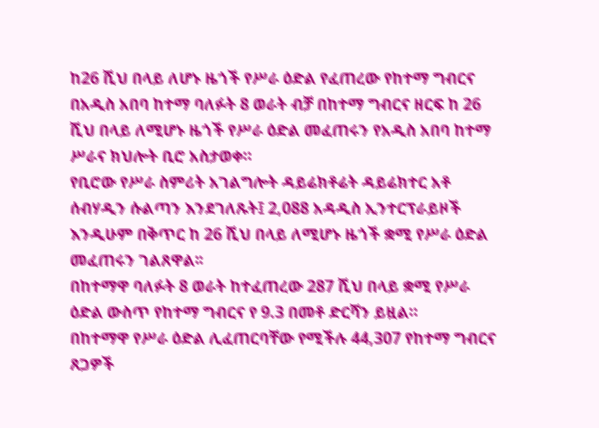ከ26 ሺህ በላይ ለሆኑ ዜጎች የሥራ ዕድል የፈጠረው የከተማ ግብርና
በአዲስ አበባ ከተማ ባለፉት 8 ወራት ብቻ በከተማ ግብርና ዘርፍ ከ 26 ሺህ በላይ ለሚሆኑ ዜጎች የሥራ ዕድል መፈጠሩን የአዲስ አበባ ከተማ ሥራና ክህሎት ቢሮ አስታወቀ።
የቢሮው የሥራ ስምሪት አገልግሎት ዳይሬክቶሬት ዳይሬክተር አቶ ሰብሃዲን ሱልጣን እንደገለጹት፤ 2,088 አዳዲስ ኢንተርፕራይዞች እንዲሁም በቅጥር ከ 26 ሺህ በላይ ለሚሆኑ ዜጎች ቋሚ የሥራ ዕድል መፈጠሩን ገልጸዋል፡፡
በከተማዋ ባለፉት 8 ወራት ከተፈጠረው 287 ሺህ በላይ ቋሚ የሥራ ዕድል ውስጥ የከተማ ግብርና የ 9.3 በመቶ ድርሻን ይዟል።
በከተማዋ የሥራ ዕድል ሊፈጠርባቸው የሚችሉ 44,307 የከተማ ግብርና ጸጋዎች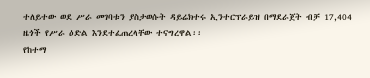ተለይተው ወደ ሥራ መገባቱን ያስታወሱት ዳይሬክተሩ ኢንተርፕራይዝ በማደራጀት ብቻ 17,404 ዜጎች የሥራ ዕድል እንደተፈጠረላቸው ተናግረዋል፡፡
የከተማ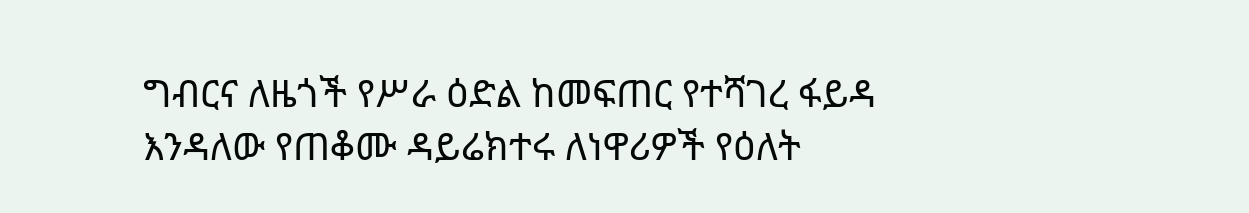ግብርና ለዜጎች የሥራ ዕድል ከመፍጠር የተሻገረ ፋይዳ እንዳለው የጠቆሙ ዳይሬክተሩ ለነዋሪዎች የዕለት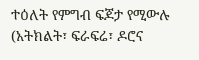ተዕለት የምግብ ፍጆታ የሚውሉ (አትክልት፣ ፍራፍሬ፣ ዶሮና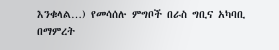እንቁላል…) የመሳሰሉ ምግቦች በራስ ግቢና አካባቢ በማምረት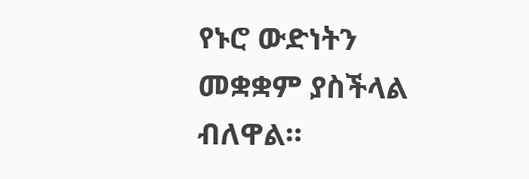የኑሮ ውድነትን መቋቋም ያስችላል ብለዋል።